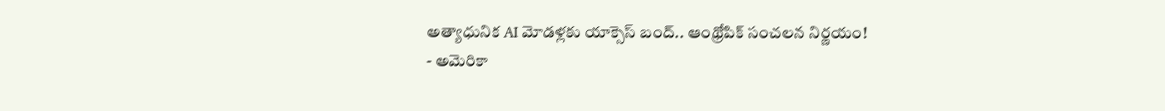అత్యాధునిక AI మోడళ్లకు యాక్సెస్ బంద్.. ఆంథ్రోపిక్ సంచలన నిర్ణయం!
- అమెరికా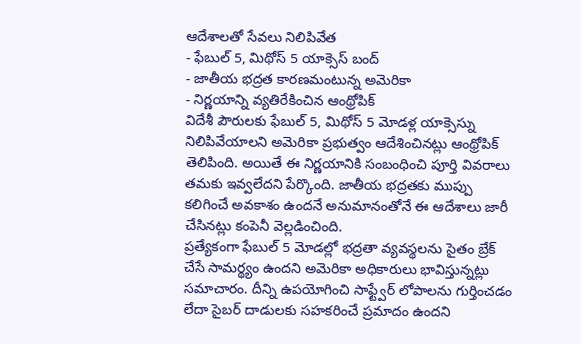ఆదేశాలతో సేవలు నిలిపివేత
- ఫేబుల్ 5, మిథోస్ 5 యాక్సెస్ బంద్
- జాతీయ భద్రత కారణమంటున్న అమెరికా
- నిర్ణయాన్ని వ్యతిరేకించిన ఆంథ్రోపిక్
విదేశీ పౌరులకు ఫేబుల్ 5, మిథోస్ 5 మోడళ్ల యాక్సెస్ను నిలిపివేయాలని అమెరికా ప్రభుత్వం ఆదేశించినట్లు ఆంథ్రోపిక్ తెలిపింది. అయితే ఈ నిర్ణయానికి సంబంధించి పూర్తి వివరాలు తమకు ఇవ్వలేదని పేర్కొంది. జాతీయ భద్రతకు ముప్పు కలిగించే అవకాశం ఉందనే అనుమానంతోనే ఈ ఆదేశాలు జారీ చేసినట్లు కంపెనీ వెల్లడించింది.
ప్రత్యేకంగా ఫేబుల్ 5 మోడల్లో భద్రతా వ్యవస్థలను సైతం బ్రేక్ చేసే సామర్థ్యం ఉందని అమెరికా అధికారులు భావిస్తున్నట్లు సమాచారం. దీన్ని ఉపయోగించి సాఫ్ట్వేర్ లోపాలను గుర్తించడం లేదా సైబర్ దాడులకు సహకరించే ప్రమాదం ఉందని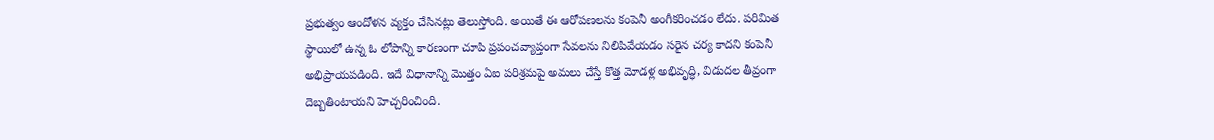ప్రభుత్వం ఆందోళన వ్యక్తం చేసినట్లు తెలుస్తోంది. అయితే ఈ ఆరోపణలను కంపెనీ అంగీకరించడం లేదు. పరిమిత స్థాయిలో ఉన్న ఓ లోపాన్ని కారణంగా చూపి ప్రపంచవ్యాప్తంగా సేవలను నిలిపివేయడం సరైన చర్య కాదని కంపెనీ అభిప్రాయపడింది. ఇదే విధానాన్ని మొత్తం ఏఐ పరిశ్రమపై అమలు చేస్తే కొత్త మోడళ్ల అభివృద్ధి, విడుదల తీవ్రంగా దెబ్బతింటాయని హెచ్చరించింది.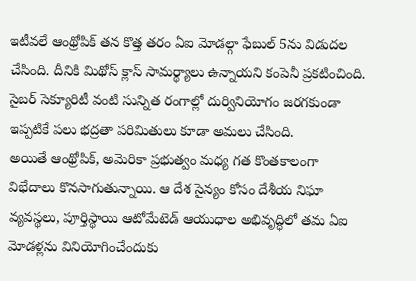ఇటీవలే ఆంథ్రోపిక్ తన కొత్త తరం ఏఐ మోడల్గా ఫేబుల్ 5ను విడుదల చేసింది. దీనికి మిథోస్ క్లాస్ సామర్థ్యాలు ఉన్నాయని కంపెనీ ప్రకటించింది. సైబర్ సెక్యూరిటీ వంటి సున్నిత రంగాల్లో దుర్వినియోగం జరగకుండా ఇప్పటికే పలు భద్రతా పరిమితులు కూడా అమలు చేసింది.
అయితే ఆంథ్రోపిక్, అమెరికా ప్రభుత్వం మధ్య గత కొంతకాలంగా విభేదాలు కొనసాగుతున్నాయి. ఆ దేశ సైన్యం కోసం దేశీయ నిఘా వ్యవస్థలు, పూర్తిస్థాయి ఆటోమేటెడ్ ఆయుధాల అభివృద్ధిలో తమ ఏఐ మోడళ్లను వినియోగించేందుకు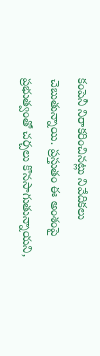కంపెనీ నిరాకరించినట్లు నివేదికలు చెబుతున్నాయి. ప్రస్తుతం ఈ అంశంపై ప్రభుత్వంతో చర్చలు కొనసాగుతున్నాయని,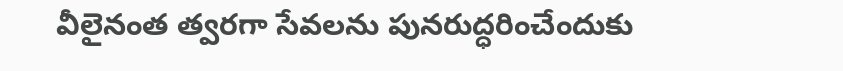వీలైనంత త్వరగా సేవలను పునరుద్ధరించేందుకు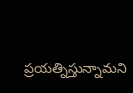ప్రయత్నిస్తున్నామని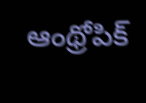ఆంథ్రోపిక్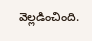వెల్లడించింది.